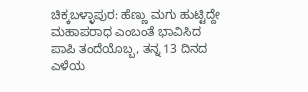ಚಿಕ್ಕಬಳ್ಳಾಪುರ: ಹೆಣ್ಣು ಮಗು ಹುಟ್ಟಿದ್ದೇ ಮಹಾಪರಾಧ ಎಂಬಂತೆ ಭಾವಿಸಿದ ಪಾಪಿ ತಂದೆಯೊಬ್ಬ, ತನ್ನ 13 ದಿನದ ಎಳೆಯ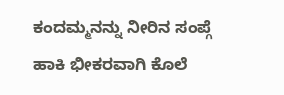ಕಂದಮ್ಮನನ್ನು ನೀರಿನ ಸಂಪ್ಗೆ ಹಾಕಿ ಭೀಕರವಾಗಿ ಕೊಲೆ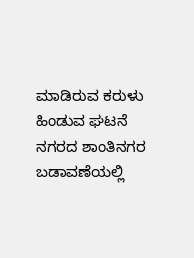ಮಾಡಿರುವ ಕರುಳು ಹಿಂಡುವ ಘಟನೆ ನಗರದ ಶಾಂತಿನಗರ ಬಡಾವಣೆಯಲ್ಲಿ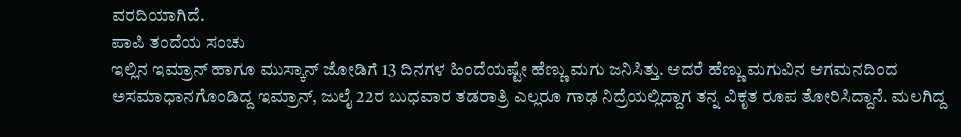ವರದಿಯಾಗಿದೆ.
ಪಾಪಿ ತಂದೆಯ ಸಂಚು
ಇಲ್ಲಿನ ಇಮ್ರಾನ್ ಹಾಗೂ ಮುಸ್ಕಾನ್ ಜೋಡಿಗೆ 13 ದಿನಗಳ ಹಿಂದೆಯಷ್ಟೇ ಹೆಣ್ಣು ಮಗು ಜನಿಸಿತ್ತು. ಆದರೆ ಹೆಣ್ಣು ಮಗುವಿನ ಆಗಮನದಿಂದ ಅಸಮಾಧಾನಗೊಂಡಿದ್ದ ಇಮ್ರಾನ್, ಜುಲೈ 22ರ ಬುಧವಾರ ತಡರಾತ್ರಿ ಎಲ್ಲರೂ ಗಾಢ ನಿದ್ರೆಯಲ್ಲಿದ್ದಾಗ ತನ್ನ ವಿಕೃತ ರೂಪ ತೋರಿಸಿದ್ದಾನೆ. ಮಲಗಿದ್ದ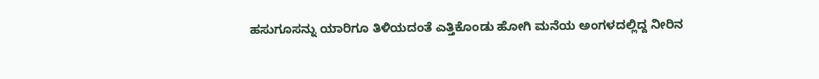ಹಸುಗೂಸನ್ನು ಯಾರಿಗೂ ತಿಳಿಯದಂತೆ ಎತ್ತಿಕೊಂಡು ಹೋಗಿ ಮನೆಯ ಅಂಗಳದಲ್ಲಿದ್ದ ನೀರಿನ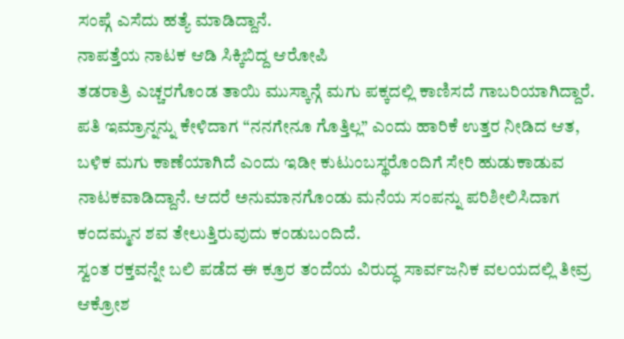ಸಂಪ್ಗೆ ಎಸೆದು ಹತ್ಯೆ ಮಾಡಿದ್ದಾನೆ.
ನಾಪತ್ತೆಯ ನಾಟಕ ಆಡಿ ಸಿಕ್ಕಿಬಿದ್ದ ಆರೋಪಿ
ತಡರಾತ್ರಿ ಎಚ್ಚರಗೊಂಡ ತಾಯಿ ಮುಸ್ಕಾನ್ಗೆ ಮಗು ಪಕ್ಕದಲ್ಲಿ ಕಾಣಿಸದೆ ಗಾಬರಿಯಾಗಿದ್ದಾರೆ. ಪತಿ ಇಮ್ರಾನ್ನನ್ನು ಕೇಳಿದಾಗ “ನನಗೇನೂ ಗೊತ್ತಿಲ್ಲ” ಎಂದು ಹಾರಿಕೆ ಉತ್ತರ ನೀಡಿದ ಆತ, ಬಳಿಕ ಮಗು ಕಾಣೆಯಾಗಿದೆ ಎಂದು ಇಡೀ ಕುಟುಂಬಸ್ಥರೊಂದಿಗೆ ಸೇರಿ ಹುಡುಕಾಡುವ ನಾಟಕವಾಡಿದ್ದಾನೆ. ಆದರೆ ಅನುಮಾನಗೊಂಡು ಮನೆಯ ಸಂಪನ್ನು ಪರಿಶೀಲಿಸಿದಾಗ ಕಂದಮ್ಮನ ಶವ ತೇಲುತ್ತಿರುವುದು ಕಂಡುಬಂದಿದೆ.
ಸ್ವಂತ ರಕ್ತವನ್ನೇ ಬಲಿ ಪಡೆದ ಈ ಕ್ರೂರ ತಂದೆಯ ವಿರುದ್ಧ ಸಾರ್ವಜನಿಕ ವಲಯದಲ್ಲಿ ತೀವ್ರ ಆಕ್ರೋಶ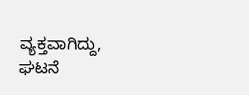ವ್ಯಕ್ತವಾಗಿದ್ದು, ಘಟನೆ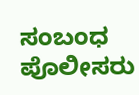ಸಂಬಂಧ ಪೊಲೀಸರು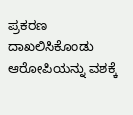ಪ್ರಕರಣ ದಾಖಲಿಸಿಕೊಂಡು ಆರೋಪಿಯನ್ನು ವಶಕ್ಕೆ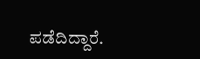ಪಡೆದಿದ್ದಾರೆ.